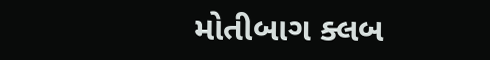મોતીબાગ ક્લબ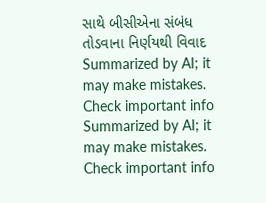સાથે બીસીએના સંબંધ તોડવાના નિર્ણયથી વિવાદ
Summarized by AI; it may make mistakes. Check important info
Summarized by AI; it may make mistakes. Check important info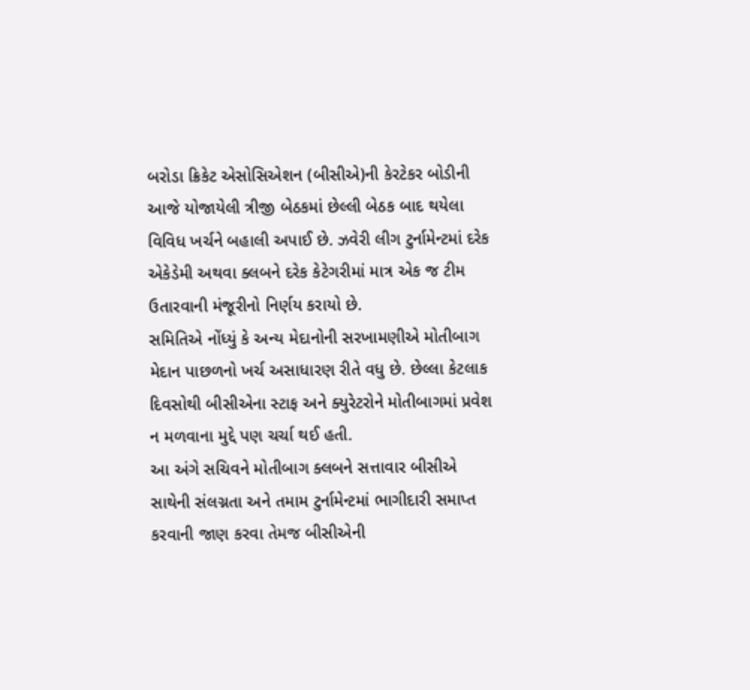બરોડા ક્રિકેટ એસોસિએશન (બીસીએ)ની કેરટેકર બોડીની આજે યોજાયેલી ત્રીજી બેઠકમાં છેલ્લી બેઠક બાદ થયેલા વિવિધ ખર્ચને બહાલી અપાઈ છે. ઝવેરી લીગ ટુર્નામેન્ટમાં દરેક એકેડેમી અથવા ક્લબને દરેક કેટેગરીમાં માત્ર એક જ ટીમ ઉતારવાની મંજૂરીનો નિર્ણય કરાયો છે.
સમિતિએ નોંધ્યું કે અન્ય મેદાનોની સરખામણીએ મોતીબાગ મેદાન પાછળનો ખર્ચ અસાધારણ રીતે વધુ છે. છેલ્લા કેટલાક દિવસોથી બીસીએના સ્ટાફ અને ક્યુરેટરોને મોતીબાગમાં પ્રવેશ ન મળવાના મુદ્દે પણ ચર્ચા થઈ હતી.
આ અંગે સચિવને મોતીબાગ ક્લબને સત્તાવાર બીસીએ સાથેની સંલગ્નતા અને તમામ ટુર્નામેન્ટમાં ભાગીદારી સમાપ્ત કરવાની જાણ કરવા તેમજ બીસીએની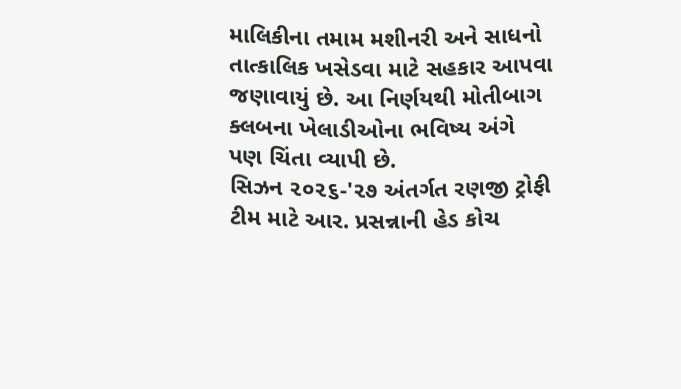માલિકીના તમામ મશીનરી અને સાધનો તાત્કાલિક ખસેડવા માટે સહકાર આપવા જણાવાયું છે. આ નિર્ણયથી મોતીબાગ ક્લબના ખેલાડીઓના ભવિષ્ય અંગે પણ ચિંતા વ્યાપી છે.
સિઝન ૨૦૨૬-'૨૭ અંતર્ગત રણજી ટ્રોફી ટીમ માટે આર. પ્રસન્નાની હેડ કોચ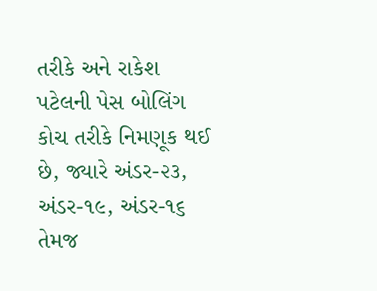તરીકે અને રાકેશ પટેલની પેસ બોલિંગ કોચ તરીકે નિમણૂક થઈ છે, જ્યારે અંડર-૨૩, અંડર-૧૯, અંડર-૧૬ તેમજ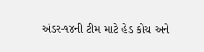અંડર-૧૪ની ટીમ માટે હેડ કોચ અને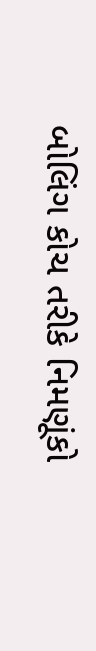બોલિંગ કોચ તરીકે નિમણૂંકો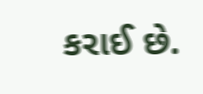કરાઈ છે.